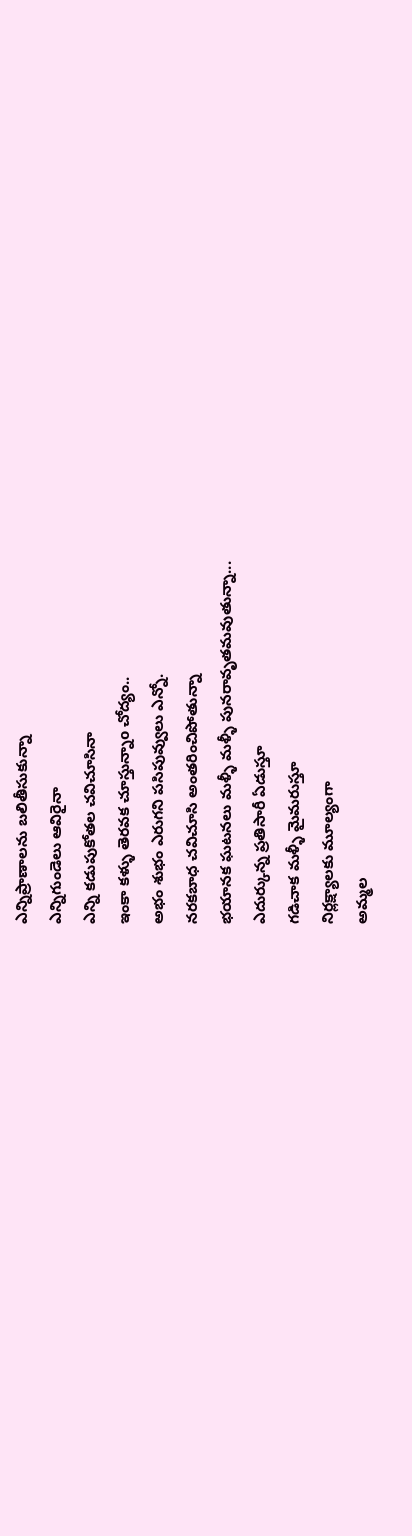ఎన్నిప్రాణాలను బలితీసుకున్నా
ఎన్నిగుండెలు ఆవిరైనా
ఎన్ని కడుపుకోతల చవిచూసినా
ఇంకా కళ్ళు తెరవక చూస్తున్నాo చోద్యం..
అభం శుభం ఎరుగని పసిపువ్వులు ఎన్నో.
నరకబాధ చవిచూసి అంతరించిపోతున్నా
భయానక ఘటనలు మళ్ళీ మళ్ళీ పునరావృతమవుతున్నా...
ఎదుర్కున్న ప్రతిసారీ ఏడుస్తూ
గడిచాక మళ్ళీ మైమరుస్తూ
నిర్లక్ష్యాలకు మూల్యంగా
అమ్మల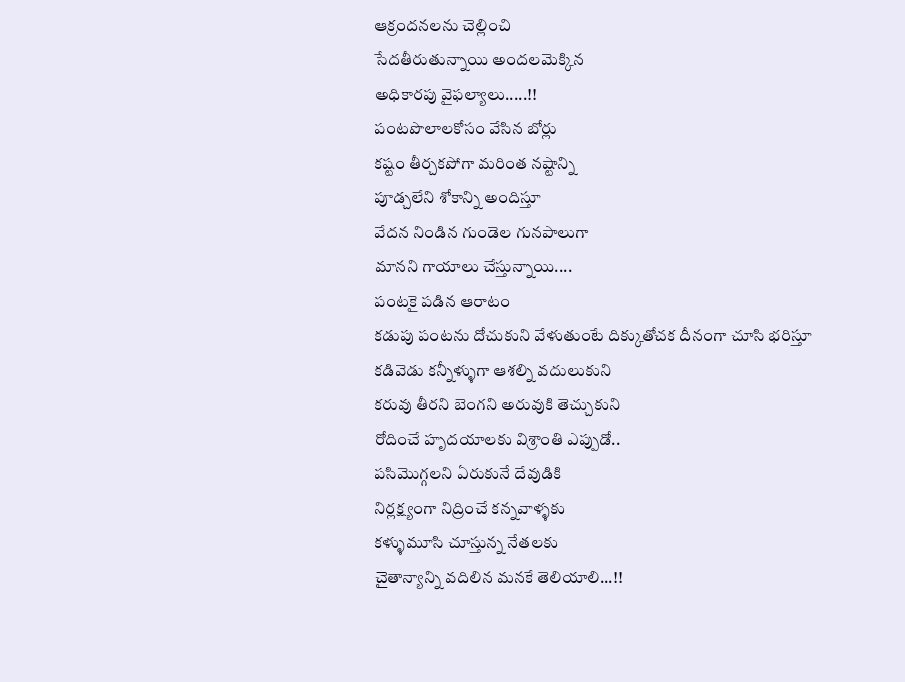ఆక్రందనలను చెల్లించి
సేదతీరుతున్నాయి అందలమెక్కిన
అధికారపు వైఫల్యాలు.....!!
పంటపొలాలకోసం వేసిన బోర్లు
కష్టం తీర్చకపోగా మరింత నష్టాన్ని
పూడ్చలేని శోకాన్ని అందిస్తూ
వేదన నిండిన గుండెల గునపాలుగా
మానని గాయాలు చేస్తున్నాయి....
పంటకై పడిన ఆరాటం
కడుపు పంటను దోచుకుని వేళుతుంటే దిక్కుతోచక దీనంగా చూసి భరిస్తూ
కడివెడు కన్నీళ్ళుగా ఆశల్ని వదులుకుని
కరువు తీరని బెంగని అరువుకి తెచ్చుకుని
రోదించే హృదయాలకు విశ్రాంతి ఎప్పుడో..
పసిమొగ్గలని ఏరుకునే దేవుడికి
నిర్లక్ష్యంగా నిద్రించే కన్నవాళ్ళకు
కళ్ళుమూసి చూస్తున్న నేతలకు
చైతాన్యాన్ని వదిలిన మనకే తెలియాలి...!!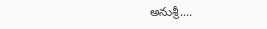అనుశ్రీ....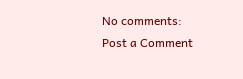No comments:
Post a Comment